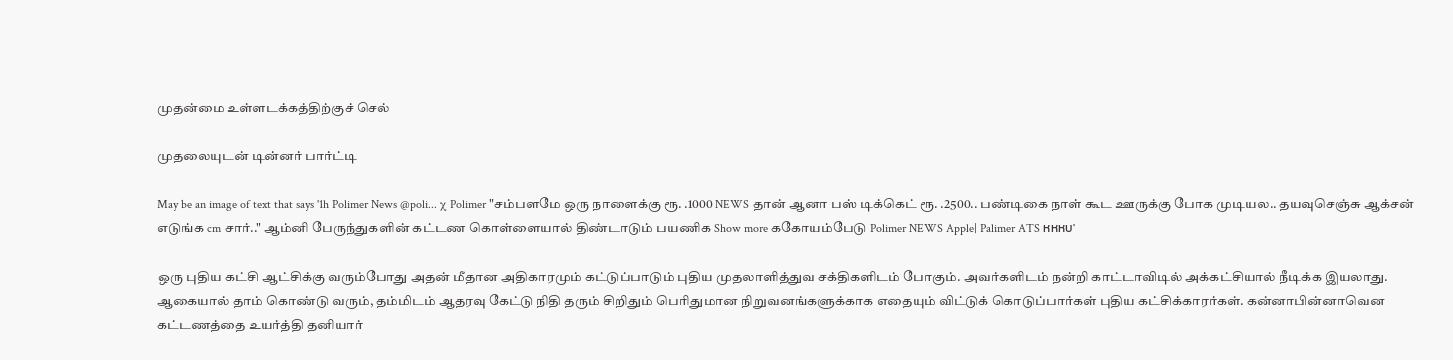முதன்மை உள்ளடக்கத்திற்குச் செல்

முதலையுடன் டின்னர் பார்ட்டி

May be an image of text that says '1h Polimer News @poli... χ Polimer "சம்பளமே ஒரு நாளைக்கு ரூ. .1000 NEWS தான் ஆனா பஸ் டிக்கெட் ரூ. .2500.. பண்டிகை நாள் கூட ஊருக்கு போக முடியல.. தயவுசெஞ்சு ஆக்சன் எடுங்க cm சார்.." ஆம்னி பேருந்துகளின் கட்டண கொள்ளையால் திண்டாடும் பயணிக Show more ககோயம்பேடு Polimer NEWS Apple| Palimer ATS หหหบ'

ஒரு புதிய கட்சி ஆட்சிக்கு வரும்போது அதன் மீதான அதிகாரமும் கட்டுப்பாடும் புதிய முதலாளித்துவ சக்திகளிடம் போகும். அவர்களிடம் நன்றி காட்டாவிடில் அக்கட்சியால் நீடிக்க இயலாது. ஆகையால் தாம் கொண்டு வரும், தம்மிடம் ஆதரவு கேட்டு நிதி தரும் சிறிதும் பெரிதுமான நிறுவனங்களுக்காக எதையும் விட்டுக் கொடுப்பார்கள் புதிய கட்சிக்காரர்கள். கன்னாபின்னாவென கட்டணத்தை உயர்த்தி தனியார்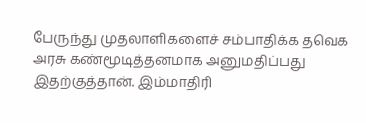பேருந்து முதலாளிகளைச் சம்பாதிக்க தவெக அரசு கண்மூடித்தனமாக அனுமதிப்பது இதற்குத்தான். இம்மாதிரி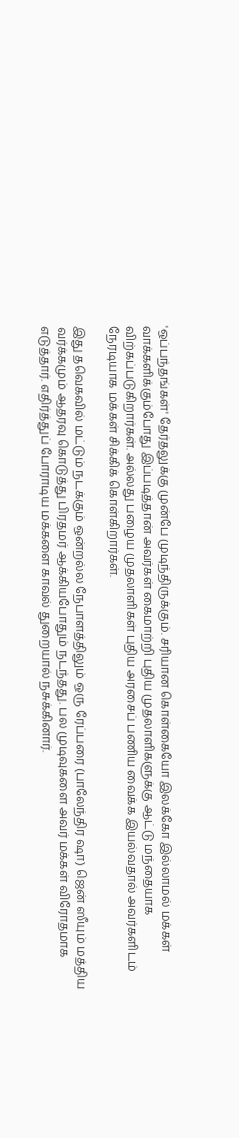'ஒப்பந்தங்கள்' தேர்தலுக்கு முன்பே முடிந்திருக்கும். சரியான கொள்கையோ இலக்கோ இல்லாமல் மக்கள் வாக்களிக்கும்போது இப்படித்தான் அவர்கள் கைமாற்றி புதிய முதலாளிகளுக்கு ஆட்டு மந்தையாக விற்கப்படுகிறார்கள். அல்லது பழைய முதலாளிகள் புதிய அரசைப் பணிய வைக்க இயல்வதால் அவர்களிடம் நேரடியாக மக்கள் சிக்கிக் கொள்கிறார்கள்.

இது தவெகவில் மட்டும் நடக்கும் ஒன்றல்ல நேபாளத்திலும் ஒரு ரேப்பரை (பாலேந்திர ஷா) ஜென் ஸீயும் மத்திய வர்க்கமும் ஆதரவு கொடுத்து பிரதமர் ஆக்கியபோதும் நடந்தது. பல முடிவுகளை அவர் மக்கள் விரோதமாக எடுத்தார். எதிர்த்துப் போராடிய மக்களை காவல் துறையால் நசுக்கினார்.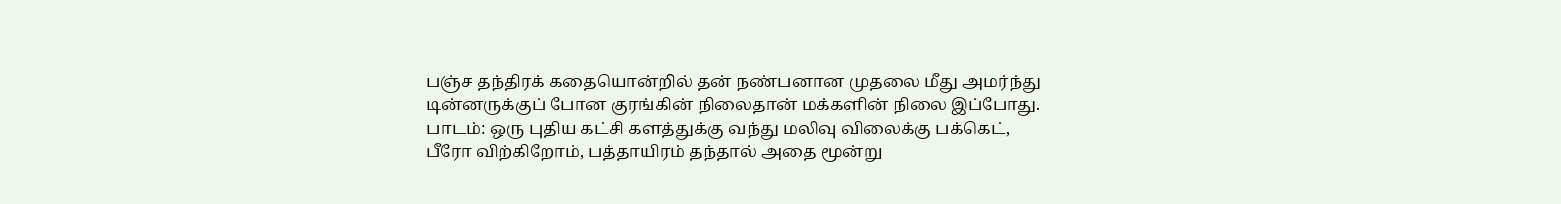பஞ்ச தந்திரக் கதையொன்றில் தன் நண்பனான முதலை மீது அமர்ந்து டின்னருக்குப் போன குரங்கின் நிலைதான் மக்களின் நிலை இப்போது.
பாடம்: ஒரு புதிய கட்சி களத்துக்கு வந்து மலிவு விலைக்கு பக்கெட், பீரோ விற்கிறோம், பத்தாயிரம் தந்தால் அதை மூன்று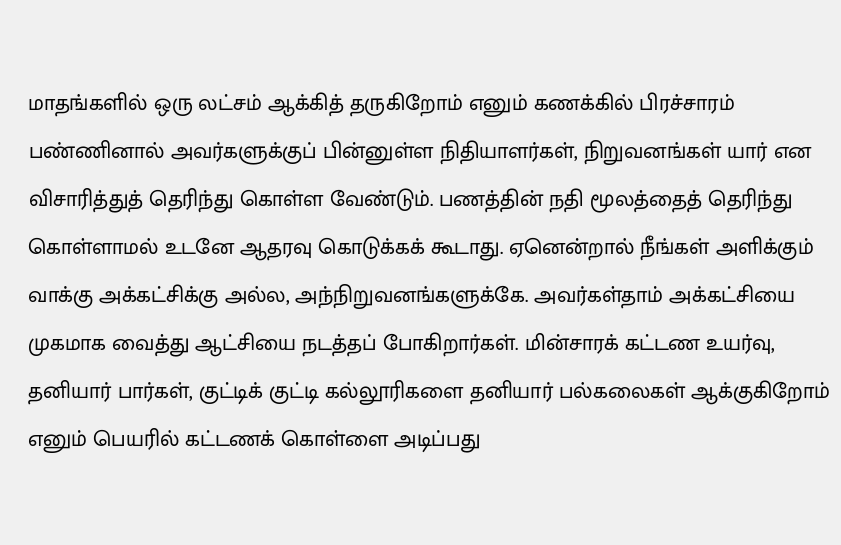மாதங்களில் ஒரு லட்சம் ஆக்கித் தருகிறோம் எனும் கணக்கில் பிரச்சாரம் பண்ணினால் அவர்களுக்குப் பின்னுள்ள நிதியாளர்கள், நிறுவனங்கள் யார் என விசாரித்துத் தெரிந்து கொள்ள வேண்டும். பணத்தின் நதி மூலத்தைத் தெரிந்து கொள்ளாமல் உடனே ஆதரவு கொடுக்கக் கூடாது. ஏனென்றால் நீங்கள் அளிக்கும் வாக்கு அக்கட்சிக்கு அல்ல, அந்நிறுவனங்களுக்கே. அவர்கள்தாம் அக்கட்சியை முகமாக வைத்து ஆட்சியை நடத்தப் போகிறார்கள். மின்சாரக் கட்டண உயர்வு, தனியார் பார்கள், குட்டிக் குட்டி கல்லூரிகளை தனியார் பல்கலைகள் ஆக்குகிறோம் எனும் பெயரில் கட்டணக் கொள்ளை அடிப்பது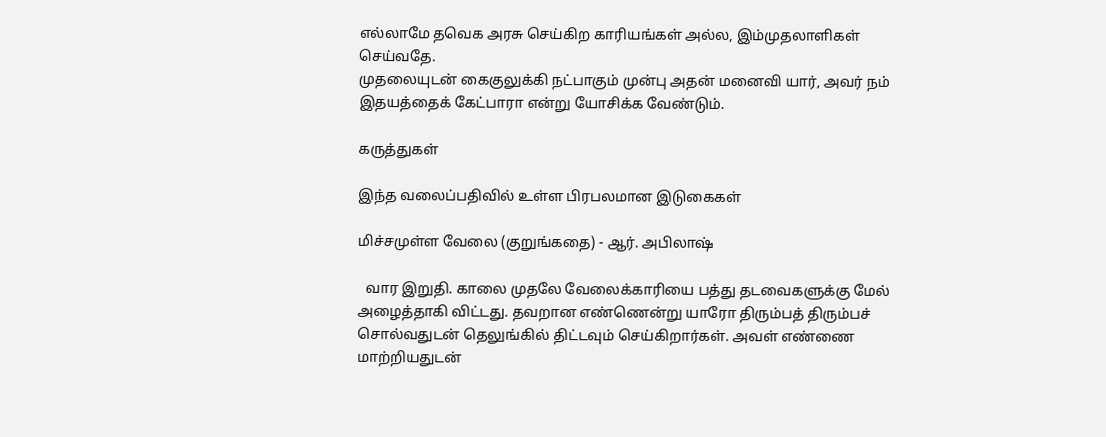எல்லாமே தவெக அரசு செய்கிற காரியங்கள் அல்ல, இம்முதலாளிகள் செய்வதே.
முதலையுடன் கைகுலுக்கி நட்பாகும் முன்பு அதன் மனைவி யார், அவர் நம் இதயத்தைக் கேட்பாரா என்று யோசிக்க வேண்டும்.

கருத்துகள்

இந்த வலைப்பதிவில் உள்ள பிரபலமான இடுகைகள்

மிச்சமுள்ள வேலை (குறுங்கதை) - ஆர். அபிலாஷ்

  வார இறுதி. காலை முதலே வேலைக்காரியை பத்து தடவைகளுக்கு மேல் அழைத்தாகி விட்டது. தவறான எண்ணென்று யாரோ திரும்பத் திரும்பச் சொல்வதுடன் தெலுங்கில் திட்டவும் செய்கிறார்கள். அவள் எண்ணை மாற்றியதுடன்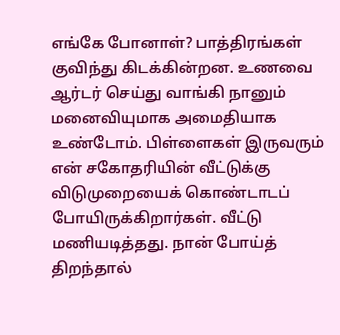எங்கே போனாள்? பாத்திரங்கள் குவிந்து கிடக்கின்றன. உணவை ஆர்டர் செய்து வாங்கி நானும் மனைவியுமாக அமைதியாக உண்டோம். பிள்ளைகள் இருவரும் என் சகோதரியின் வீட்டுக்கு விடுமுறையைக் கொண்டாடப் போயிருக்கிறார்கள். வீட்டு மணியடித்தது. நான் போய்த் திறந்தால்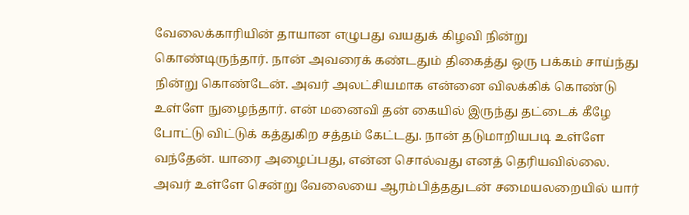வேலைக்காரியின் தாயான எழுபது வயதுக் கிழவி நின்று கொண்டிருந்தார். நான் அவரைக் கண்டதும் திகைத்து ஒரு பக்கம் சாய்ந்து நின்று கொண்டேன். அவர் அலட்சியமாக என்னை விலக்கிக் கொண்டு உள்ளே நுழைந்தார். என் மனைவி தன் கையில் இருந்து தட்டைக் கீழே போட்டு விட்டுக் கத்துகிற சத்தம் கேட்டது. நான் தடுமாறியபடி உள்ளே வந்தேன். யாரை அழைப்பது, என்ன சொல்வது எனத் தெரியவில்லை.   அவர் உள்ளே சென்று வேலையை ஆரம்பித்ததுடன் சமையலறையில் யார்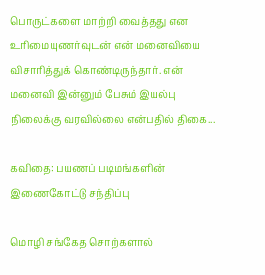பொருட்களை மாற்றி வைத்தது என உரிமையுணர்வுடன் என் மனைவியை விசாரித்துக் கொண்டிருந்தார். என் மனைவி இன்னும் பேசும் இயல்பு நிலைக்கு வரவில்லை என்பதில் திகை...

கவிதை: பயணப் படிமங்களின் இணைகோட்டு சந்திப்பு

மொழி சங்கேத சொற்களால்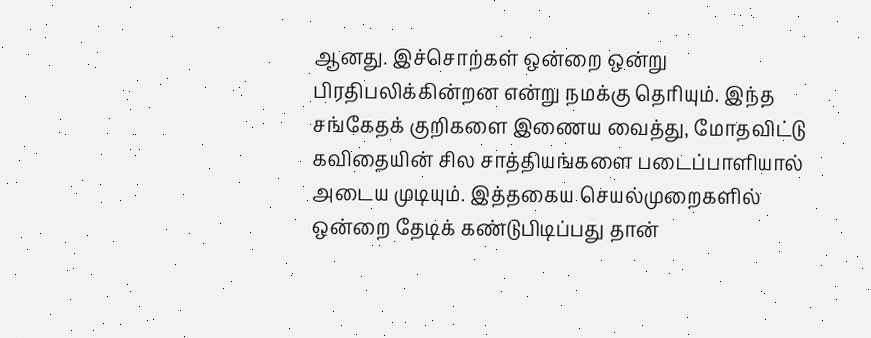ஆனது. இச்சொற்கள் ஒன்றை ஒன்று பிரதிபலிக்கின்றன என்று நமக்கு தெரியும். இந்த சங்கேதக் குறிகளை இணைய வைத்து, மோதவிட்டு கவிதையின் சில சாத்தியங்களை படைப்பாளியால் அடைய முடியும். இத்தகைய செயல்முறைகளில் ஒன்றை தேடிக் கண்டுபிடிப்பது தான்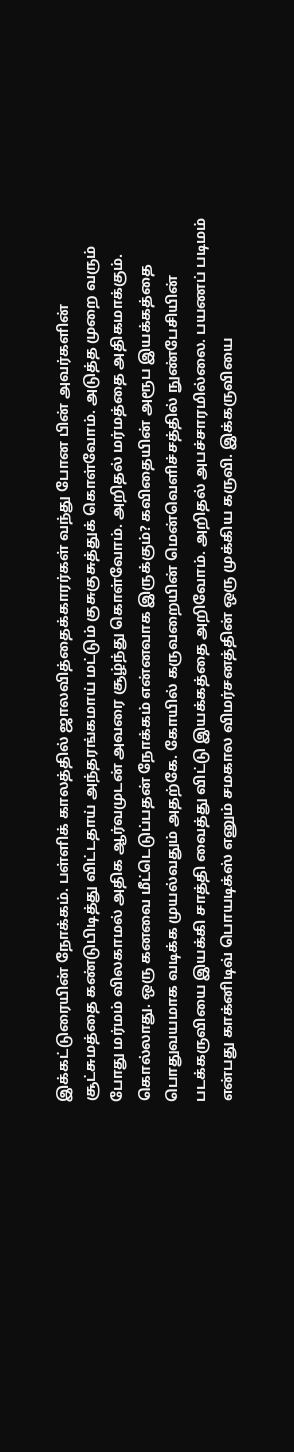இக்கட்டுரையின் நோக்கம். பள்ளிக் காலத்தில் ஜாலவித்தைக்காரர்கள் வந்து போன பின் அவர்களின் சூட்சுமத்தை கண்டுபிடித்து விட்டதாய் அந்தரங்கமாய் மட்டும் குசுகுசுத்துக் கொள்வோம். அடுத்த முறை வரும் போது மர்மம் விலகாமல் அதிக ஆர்வமுடன் அவரை சூழ்ந்து கொள்வோம். அறிதல் மர்மத்தை அதிகமாக்கும். கொல்லாது. ஒரு கனவை மீட்டெடுப்பதன் நோக்கம் என்னவாக இருக்கும்? கவிதையின் அரூப இயக்கத்தை பொதுவயமாக வடிக்க முயல்வதும் அதற்கே. கோயில் கருவறையின் மென்வெளிச்சத்தில் நுண்பேசியின் படக்கருவியை இயக்கி சாத்தி வைத்து விட்டு இயக்கத்தை அறிவோம். அறிதல் அபச்சாரமில்லை. பயணப் படிமம் என்பது காக்னிடிவ் பொயடிக்ஸ் எனும் சமகால விமர்சனத்தின் ஒரு முக்கிய கருவி. இக்கருவியை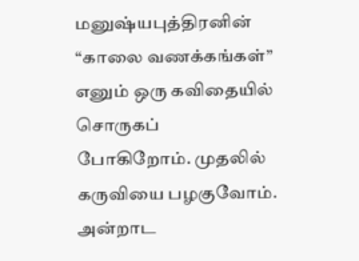மனுஷ்யபுத்திரனின் “காலை வணக்கங்கள்” எனும் ஒரு கவிதையில் சொருகப் போகிறோம். முதலில் கருவியை பழகுவோம். அன்றாட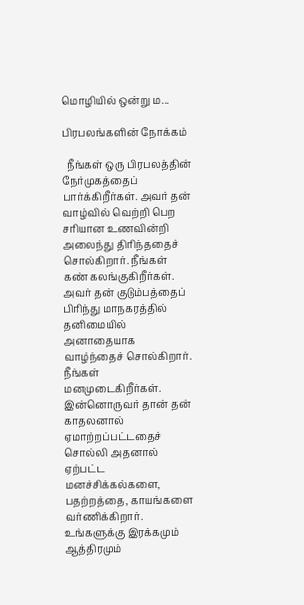மொழியில் ஒன்று ம...

பிரபலங்களின் நோக்கம்

  நீங்கள் ஒரு பிரபலத்தின் நேர்முகத்தைப் பார்க்கிறீர்கள். அவர் தன் வாழ்வில் வெற்றி பெற சரியான உணவின்றி அலைந்து திரிந்ததைச் சொல்கிறார். நீங்கள் கண் கலங்குகிறீர்கள். அவர் தன் குடும்பத்தைப் பிரிந்து மாநகரத்தில் தனிமையில் அனாதையாக வாழ்ந்தைச் சொல்கிறார். நீங்கள் மனமுடைகிறீர்கள். இன்னொருவர் தான் தன் காதலனால் ஏமாற்றப்பட்டதைச் சொல்லி அதனால் ஏற்பட்ட மனச்சிக்கல்களை, பதற்றத்தை, காயங்களை வர்ணிக்கிறார். உங்களுக்கு இரக்கமும் ஆத்திரமும்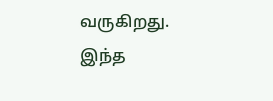வருகிறது. இந்த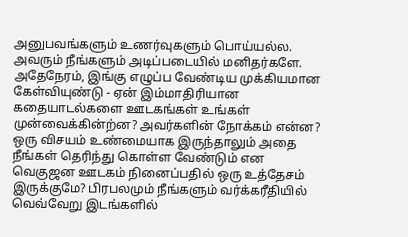அனுபவங்களும் உணர்வுகளும் பொய்யல்ல. அவரும் நீங்களும் அடிப்படையில் மனிதர்களே. அதேநேரம், இங்கு எழுப்ப வேண்டிய முக்கியமான கேள்வியுண்டு - ஏன் இம்மாதிரியான கதையாடல்களை ஊடகங்கள் உங்கள் முன்வைக்கின்ற்ன? அவர்களின் நோக்கம் என்ன? ஒரு விசயம் உண்மையாக இருந்தாலும் அதை நீங்கள் தெரிந்து கொள்ள வேண்டும் என வெகுஜன ஊடகம் நினைப்பதில் ஒரு உத்தேசம் இருக்குமே? பிரபலமும் நீங்களும் வர்க்கரீதியில் வெவ்வேறு இடங்களில்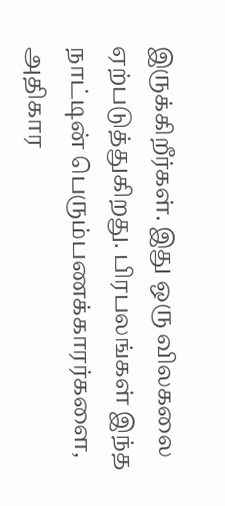இருக்கிறீர்கள். இது ஒரு விலகலை ஏற்படுத்துகிறது. பிரபலங்கள் இந்த நாட்டின் பெரும்பணக்காரர்களை, அதிகார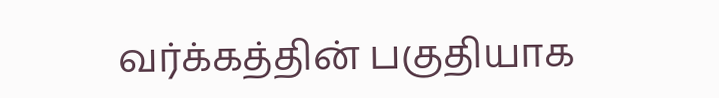வர்க்கத்தின் பகுதியாக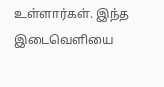உள்ளார்கள். இந்த இடைவெளியை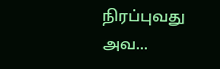நிரப்புவது அவ...